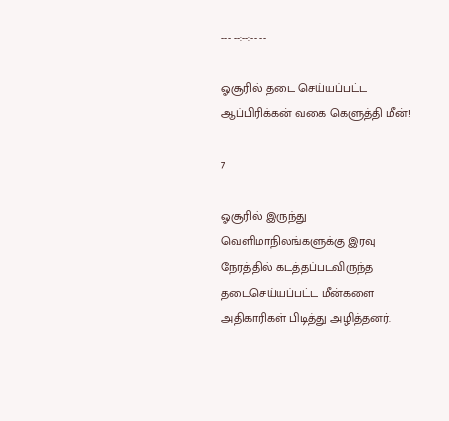--- --:--:-- --

ஓசூரில் தடை செய்யப்பட்ட ஆப்பிரிக்கன் வகை கெளுத்தி மீன்!

7

ஓசூரில் இருந்து வெளிமாநிலங்களுக்கு இரவு நேரத்தில் கடத்தப்படவிருந்த தடைசெய்யப்பட்ட மீன்களை அதிகாரிகள் பிடித்து அழித்தனர்.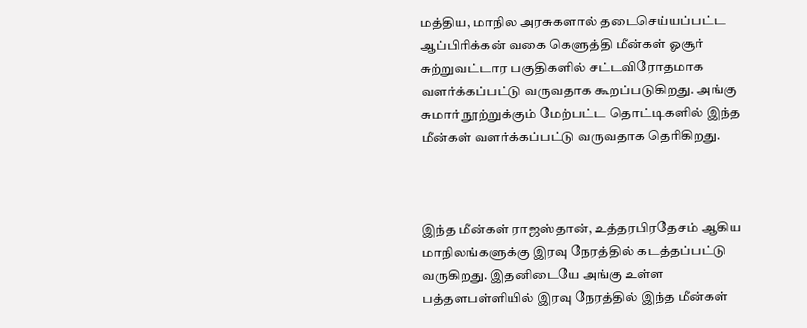மத்திய, மாநில அரசுகளால் தடைசெய்யப்பட்ட ஆப்பிரிக்கன் வகை கெளுத்தி மீன்கள் ஓசூர் சுற்றுவட்டார பகுதிகளில் சட்டவிரோதமாக வளர்க்கப்பட்டு வருவதாக கூறப்படுகிறது. அங்கு சுமார் நூற்றுக்கும் மேற்பட்ட தொட்டிகளில் இந்த மீன்கள் வளர்க்கப்பட்டு வருவதாக தெரிகிறது.



இந்த மீன்கள் ராஜஸ்தான், உத்தரபிரதேசம் ஆகிய மாநிலங்களுக்கு இரவு நேரத்தில் கடத்தப்பட்டு வருகிறது. இதனிடையே அங்கு உள்ள பத்தளபள்ளியில் இரவு நேரத்தில் இந்த மீன்கள்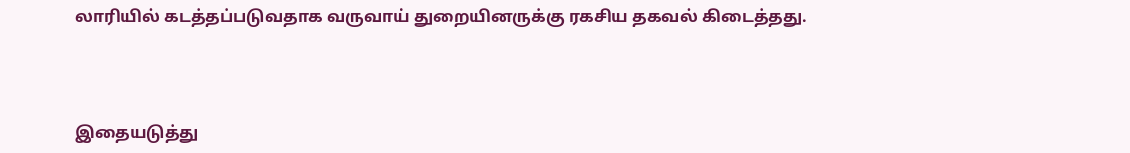லாரியில் கடத்தப்படுவதாக வருவாய் துறையினருக்கு ரகசிய தகவல் கிடைத்தது.



இதையடுத்து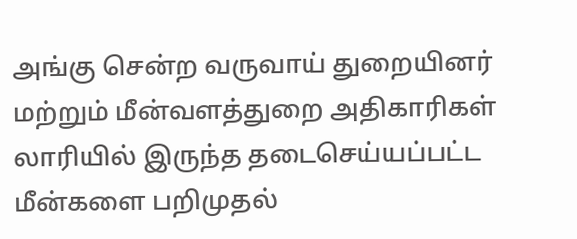அங்கு சென்ற வருவாய் துறையினர் மற்றும் மீன்வளத்துறை அதிகாரிகள் லாரியில் இருந்த தடைசெய்யப்பட்ட மீன்களை பறிமுதல்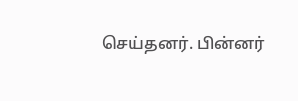செய்தனர். பின்னர்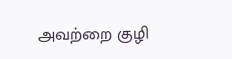அவற்றை குழி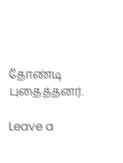தோண்டி புதைத்தனர்.

Leave a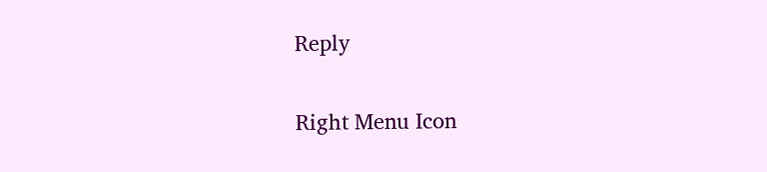Reply

Right Menu Icon